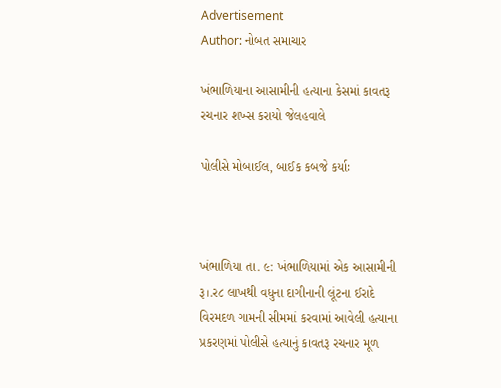Advertisement
Author: નોબત સમાચાર

ખંભાળિયાના આસામીની હત્યાના કેસમાં કાવતરૂ રચનાર શખ્સ કરાયો જેલહવાલે

પોલીસે મોબાઈલ, બાઈક કબજે કર્યાઃ



ખંભાળિયા તા. ૯: ખંભાળિયામાં એક આસામીની રૂ।.ર૮ લાખથી વધુના દાગીનાની લૂંટના ઈરાદે વિરમદળ ગામની સીમમાં કરવામાં આવેલી હત્યાના પ્રકરણમાં પોલીસે હત્યાનું કાવતરૂ રચનાર મૂળ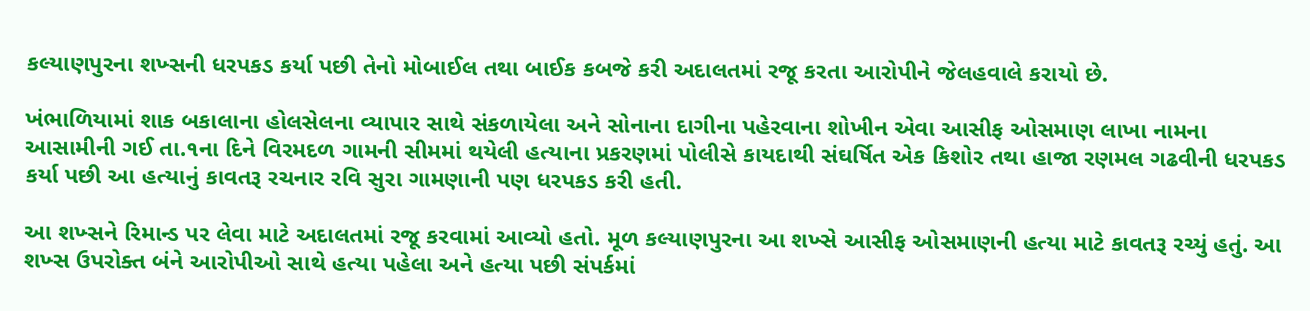કલ્યાણપુરના શખ્સની ધરપકડ કર્યા પછી તેનો મોબાઈલ તથા બાઈક કબજે કરી અદાલતમાં રજૂ કરતા આરોપીને જેલહવાલે કરાયો છે.

ખંભાળિયામાં શાક બકાલાના હોલસેલના વ્યાપાર સાથે સંકળાયેલા અને સોનાના દાગીના પહેરવાના શોખીન એવા આસીફ ઓસમાણ લાખા નામના આસામીની ગઈ તા.૧ના દિને વિરમદળ ગામની સીમમાં થયેલી હત્યાના પ્રકરણમાં પોલીસે કાયદાથી સંઘર્ષિત એક કિશોર તથા હાજા રણમલ ગઢવીની ધરપકડ કર્યા પછી આ હત્યાનું કાવતરૂ રચનાર રવિ સુરા ગામણાની પણ ધરપકડ કરી હતી.

આ શખ્સને રિમાન્ડ પર લેવા માટે અદાલતમાં રજૂ કરવામાં આવ્યો હતો. મૂળ કલ્યાણપુરના આ શખ્સે આસીફ ઓસમાણની હત્યા માટે કાવતરૂ રચ્યું હતું. આ શખ્સ ઉપરોક્ત બંને આરોપીઓ સાથે હત્યા પહેલા અને હત્યા પછી સંપર્કમાં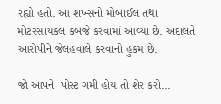રહ્યો હતો. આ શખ્સનો મોબાઈલ તથા મોટરસાયકલ કબજે કરવામાં આવ્યા છે. અદાલતે આરોપીને જેલહવાલે કરવાનો હુકમ છે.

જો આપને  પોસ્ટ ગમી હોય તો શેર કરો...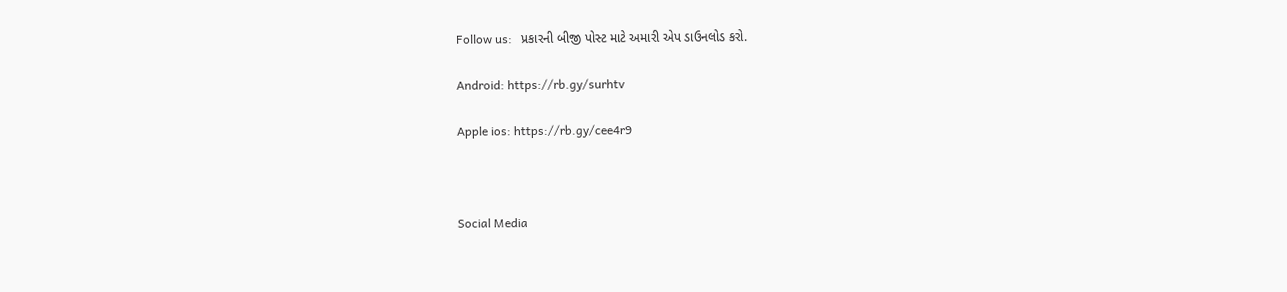Follow us:   પ્રકારની બીજી પોસ્ટ માટે અમારી એપ ડાઉનલોડ કરો.

Android: https://rb.gy/surhtv

Apple ios: https://rb.gy/cee4r9



Social Media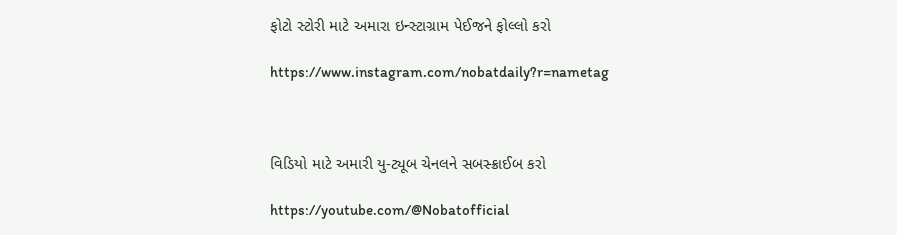ફોટો સ્ટોરી માટે અમારા ઇન્સ્ટાગ્રામ પેઈજને ફોલ્લો કરો

https://www.instagram.com/nobatdaily?r=nametag



વિડિયો માટે અમારી યુ-ટ્યૂબ ચેનલને સબસ્ક્રાઈબ કરો

https://youtube.com/@Nobatofficial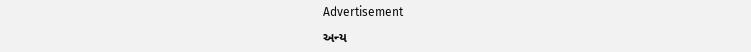Advertisement

અન્ય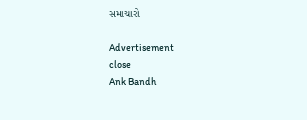સમાચારો

Advertisement
close
Ank Bandh